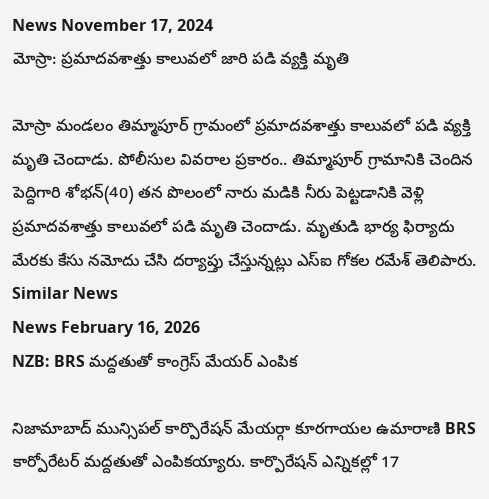News November 17, 2024
మోస్రా: ప్రమాదవశాత్తు కాలువలో జారి పడి వ్యక్తి మృతి

మోస్రా మండలం తిమ్మాపూర్ గ్రామంలో ప్రమాదవశాత్తు కాలువలో పడి వ్యక్తి మృతి చెందాడు. పోలీసుల వివరాల ప్రకారం.. తిమ్మాపూర్ గ్రామానికి చెందిన పెద్దిగారి శోభన్(40) తన పొలంలో నారు మడికి నీరు పెట్టడానికి వెళ్లి ప్రమాదవశాత్తు కాలువలో పడి మృతి చెందాడు. మృతుడి భార్య ఫిర్యాదు మేరకు కేసు నమోదు చేసి దర్యాప్తు చేస్తున్నట్లు ఎస్ఐ గోకల రమేశ్ తెలిపారు.
Similar News
News February 16, 2026
NZB: BRS మద్దతుతో కాంగ్రెస్ మేయర్ ఎంపిక

నిజామాబాద్ మున్సిపల్ కార్పొరేషన్ మేయర్గా కూరగాయల ఉమారాణి BRS కార్పోరేటర్ మద్దతుతో ఎంపికయ్యారు. కార్పొరేషన్ ఎన్నికల్లో 17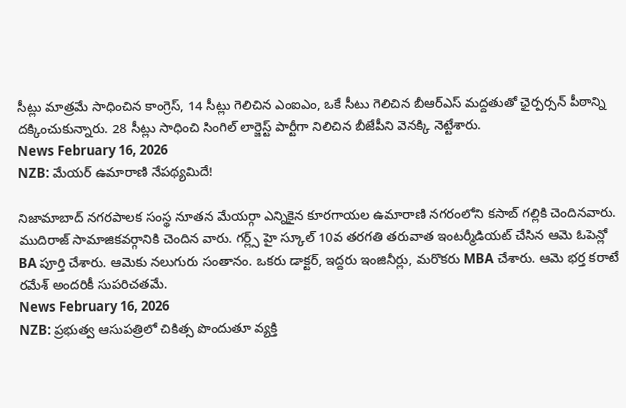సీట్లు మాత్రమే సాధించిన కాంగ్రెస్, 14 సీట్లు గెలిచిన ఎంఐఎం, ఒకే సీటు గెలిచిన బీఆర్ఎస్ మద్దతుతో ఛైర్పర్సన్ పీఠాన్ని దక్కించుకున్నారు. 28 సీట్లు సాధించి సింగిల్ లార్జెస్ట్ పార్టీగా నిలిచిన బీజేపీని వెనక్కి నెట్టేశారు.
News February 16, 2026
NZB: మేయర్ ఉమారాణి నేపథ్యమిదే!

నిజామాబాద్ నగరపాలక సంస్థ నూతన మేయర్గా ఎన్నికైన కూరగాయల ఉమారాణి నగరంలోని కసాబ్ గల్లికి చెందినవారు. ముదిరాజ్ సామాజికవర్గానికి చెందిన వారు. గర్ల్స్ హై స్కూల్ 10వ తరగతి తరువాత ఇంటర్మీడియట్ చేసిన ఆమె ఓపెన్లో BA పూర్తి చేశారు. ఆమెకు నలుగురు సంతానం. ఒకరు డాక్టర్, ఇద్దరు ఇంజినీర్లు, మరొకరు MBA చేశారు. ఆమె భర్త కరాటే రమేశ్ అందరికీ సుపరిచతమే.
News February 16, 2026
NZB: ప్రభుత్వ ఆసుపత్రిలో చికిత్స పొందుతూ వ్యక్తి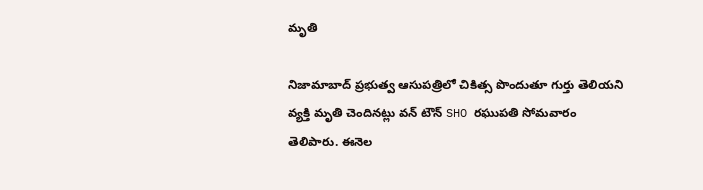మృతి

నిజామాబాద్ ప్రభుత్వ ఆసుపత్రిలో చికిత్స పొందుతూ గుర్తు తెలియని వ్యక్తి మృతి చెందినట్లు వన్ టౌన్ SHO రఘుపతి సోమవారం తెలిపారు. ఈనెల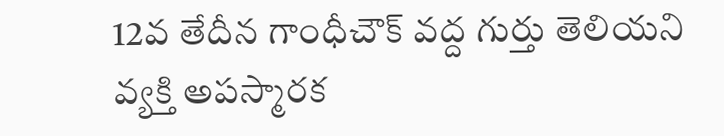12వ తేదీన గాంధీచౌక్ వద్ద గుర్తు తెలియని వ్యక్తి అపస్మారక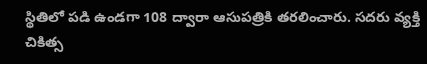స్థితిలో పడి ఉండగా 108 ద్వారా ఆసుపత్రికి తరలించారు. సదరు వ్యక్తి చికిత్స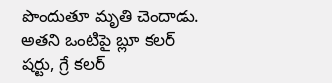పొందుతూ మృతి చెందాడు. అతని ఒంటిపై బ్లూ కలర్ షర్టు, గ్రే కలర్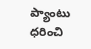ప్యాంటు ధరించి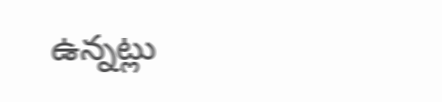ఉన్నట్లు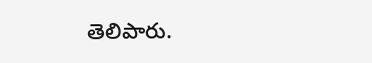తెలిపారు.